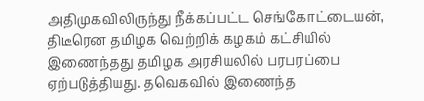அதிமுகவிலிருந்து நீக்கப்பட்ட செங்கோட்டையன், திடீரென தமிழக வெற்றிக் கழகம் கட்சியில் இணைந்தது தமிழக அரசியலில் பரபரப்பை ஏற்படுத்தியது. தவெகவில் இணைந்த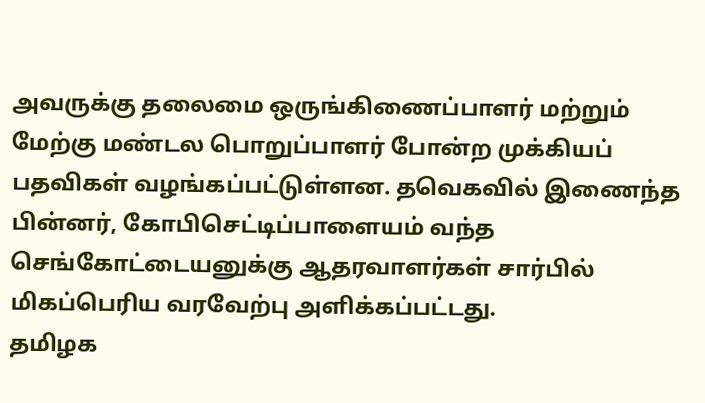அவருக்கு தலைமை ஒருங்கிணைப்பாளர் மற்றும் மேற்கு மண்டல பொறுப்பாளர் போன்ற முக்கியப் பதவிகள் வழங்கப்பட்டுள்ளன. தவெகவில் இணைந்த பின்னர், கோபிசெட்டிப்பாளையம் வந்த செங்கோட்டையனுக்கு ஆதரவாளர்கள் சார்பில் மிகப்பெரிய வரவேற்பு அளிக்கப்பட்டது.
தமிழக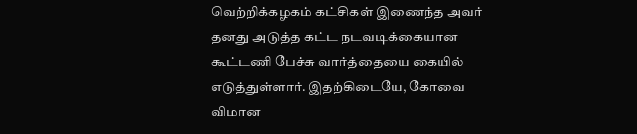வெற்றிக்கழகம் கட்சிகள் இணைந்த அவர் தனது அடுத்த கட்ட நடவடிக்கையான கூட்டணி பேச்சு வார்த்தையை கையில் எடுத்துள்ளார். இதற்கிடையே, கோவை விமான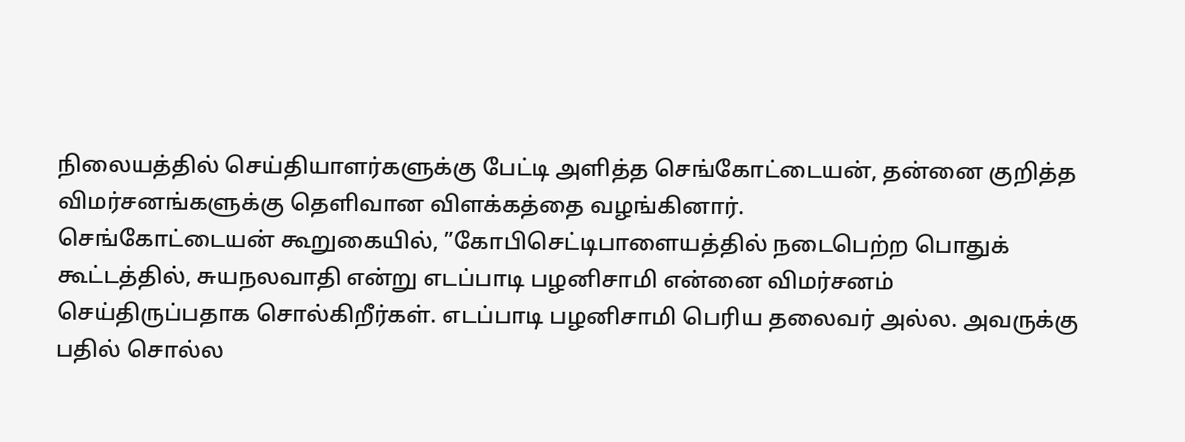நிலையத்தில் செய்தியாளர்களுக்கு பேட்டி அளித்த செங்கோட்டையன், தன்னை குறித்த விமர்சனங்களுக்கு தெளிவான விளக்கத்தை வழங்கினார்.
செங்கோட்டையன் கூறுகையில், ”கோபிசெட்டிபாளையத்தில் நடைபெற்ற பொதுக் கூட்டத்தில், சுயநலவாதி என்று எடப்பாடி பழனிசாமி என்னை விமர்சனம் செய்திருப்பதாக சொல்கிறீர்கள். எடப்பாடி பழனிசாமி பெரிய தலைவர் அல்ல. அவருக்கு பதில் சொல்ல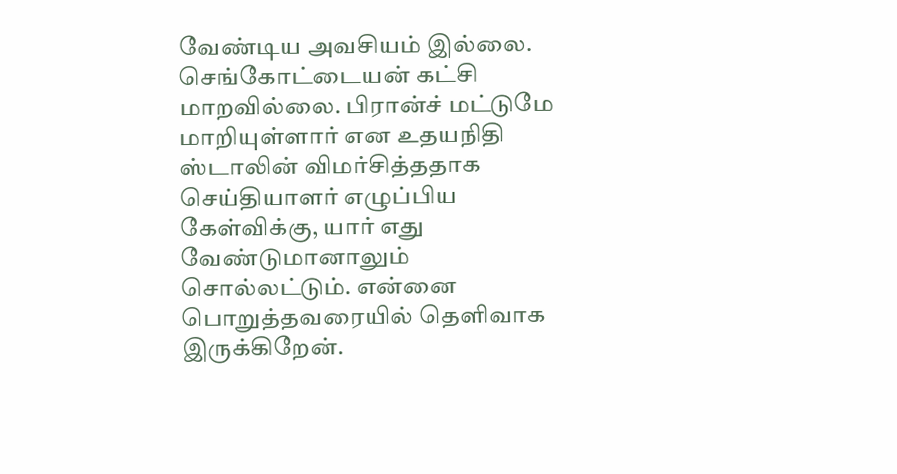வேண்டிய அவசியம் இல்லை.
செங்கோட்டையன் கட்சி மாறவில்லை. பிரான்ச் மட்டுமே மாறியுள்ளார் என உதயநிதி ஸ்டாலின் விமர்சித்ததாக செய்தியாளர் எழுப்பிய கேள்விக்கு, யார் எது வேண்டுமானாலும் சொல்லட்டும். என்னை பொறுத்தவரையில் தெளிவாக இருக்கிறேன்.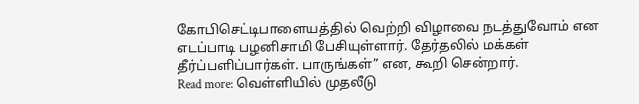கோபிசெட்டிபாளையத்தில் வெற்றி விழாவை நடத்துவோம் என எடப்பாடி பழனிசாமி பேசியுள்ளார். தேர்தலில் மக்கள் தீர்ப்பளிப்பார்கள். பாருங்கள்” என, கூறி சென்றார்.
Read more: வெள்ளியில் முதலீடு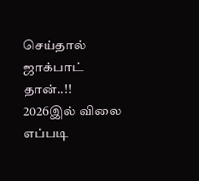செய்தால் ஜாக்பாட் தான்..!! 2026இல் விலை எப்படி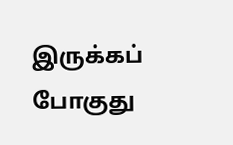இருக்கப் போகுது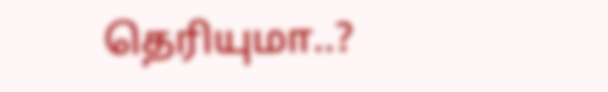தெரியுமா..?